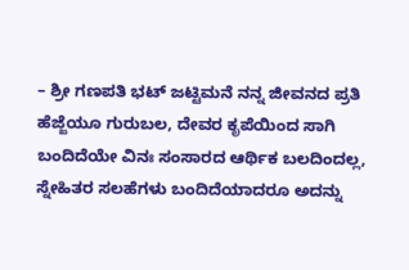– ಶ್ರೀ ಗಣಪತಿ ಭಟ್ ಜಟ್ಟಿಮನೆ ನನ್ನ ಜೀವನದ ಪ್ರತಿ ಹೆಜ್ಜೆಯೂ ಗುರುಬಲ, ದೇವರ ಕೃಪೆಯಿಂದ ಸಾಗಿ ಬಂದಿದೆಯೇ ವಿನಃ ಸಂಸಾರದ ಆರ್ಥಿಕ ಬಲದಿಂದಲ್ಲ, ಸ್ನೇಹಿತರ ಸಲಹೆಗಳು ಬಂದಿದೆಯಾದರೂ ಅದನ್ನು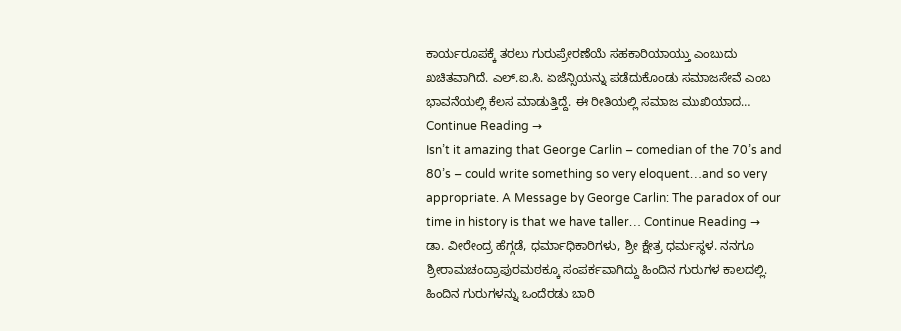ಕಾರ್ಯರೂಪಕ್ಕೆ ತರಲು ಗುರುಪ್ರೇರಣೆಯೆ ಸಹಕಾರಿಯಾಯ್ತು ಎಂಬುದು ಖಚಿತವಾಗಿದೆ. ಎಲ್.ಐ.ಸಿ. ಏಜೆನ್ಸಿಯನ್ನು ಪಡೆದುಕೊಂಡು ಸಮಾಜಸೇವೆ ಎಂಬ ಭಾವನೆಯಲ್ಲಿ ಕೆಲಸ ಮಾಡುತ್ತಿದ್ದೆ. ಈ ರೀತಿಯಲ್ಲಿ ಸಮಾಜ ಮುಖಿಯಾದ… Continue Reading →
Isn’t it amazing that George Carlin – comedian of the 70’s and 80’s – could write something so very eloquent…and so very appropriate. A Message by George Carlin: The paradox of our time in history is that we have taller… Continue Reading →
ಡಾ. ವೀರೇಂದ್ರ ಹೆಗ್ಗಡೆ, ಧರ್ಮಾಧಿಕಾರಿಗಳು, ಶ್ರೀ ಕ್ಷೇತ್ರ ಧರ್ಮಸ್ಥಳ. ನನಗೂ ಶ್ರೀರಾಮಚಂದ್ರಾಪುರಮಠಕ್ಕೂ ಸಂಪರ್ಕವಾಗಿದ್ದು ಹಿಂದಿನ ಗುರುಗಳ ಕಾಲದಲ್ಲಿ. ಹಿಂದಿನ ಗುರುಗಳನ್ನು ಒಂದೆರಡು ಬಾರಿ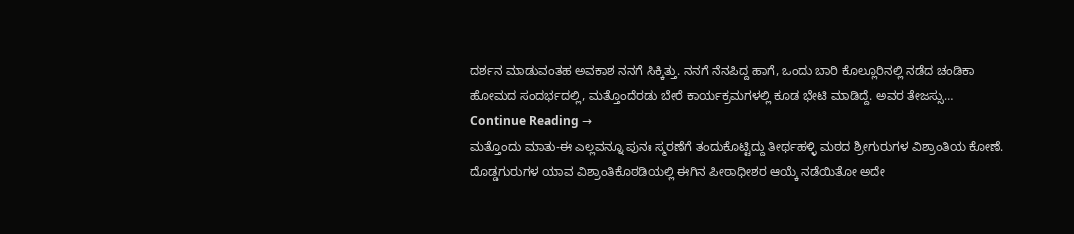ದರ್ಶನ ಮಾಡುವಂತಹ ಅವಕಾಶ ನನಗೆ ಸಿಕ್ಕಿತ್ತು. ನನಗೆ ನೆನಪಿದ್ದ ಹಾಗೆ, ಒಂದು ಬಾರಿ ಕೊಲ್ಲೂರಿನಲ್ಲಿ ನಡೆದ ಚಂಡಿಕಾ ಹೋಮದ ಸಂದರ್ಭದಲ್ಲಿ, ಮತ್ತೊಂದೆರಡು ಬೇರೆ ಕಾರ್ಯಕ್ರಮಗಳಲ್ಲಿ ಕೂಡ ಭೇಟಿ ಮಾಡಿದ್ದೆ. ಅವರ ತೇಜಸ್ಸು… Continue Reading →
ಮತ್ತೊಂದು ಮಾತು-ಈ ಎಲ್ಲವನ್ನೂ ಪುನಃ ಸ್ಮರಣೆಗೆ ತಂದುಕೊಟ್ಟಿದ್ದು ತೀರ್ಥಹಳ್ಳಿ ಮಠದ ಶ್ರೀಗುರುಗಳ ವಿಶ್ರಾಂತಿಯ ಕೋಣೆ.
ದೊಡ್ಡಗುರುಗಳ ಯಾವ ವಿಶ್ರಾಂತಿಕೊಠಡಿಯಲ್ಲಿ ಈಗಿನ ಪೀಠಾಧೀಶರ ಆಯ್ಕೆ ನಡೆಯಿತೋ ಅದೇ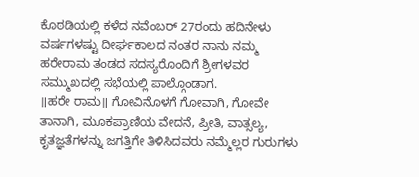ಕೊಠಡಿಯಲ್ಲಿ ಕಳೆದ ನವೆಂಬರ್ 27ರಂದು ಹದಿನೇಳು ವರ್ಷಗಳಷ್ಟು ದೀರ್ಘಕಾಲದ ನಂತರ ನಾನು ನಮ್ಮ ಹರೇರಾಮ ತಂಡದ ಸದಸ್ಯರೊಂದಿಗೆ ಶ್ರೀಗಳವರ ಸಮ್ಮುಖದಲ್ಲಿ ಸಭೆಯಲ್ಲಿ ಪಾಲ್ಗೊಂಡಾಗ.
॥ಹರೇ ರಾಮ॥ ಗೋವಿನೊಳಗೆ ಗೋವಾಗಿ, ಗೋವೇ ತಾನಾಗಿ, ಮೂಕಪ್ರಾಣಿಯ ವೇದನೆ, ಪ್ರೀತಿ, ವಾತ್ಸಲ್ಯ, ಕೃತಜ್ಞತೆಗಳನ್ನು ಜಗತ್ತಿಗೇ ತಿಳಿಸಿದವರು ನಮ್ಮೆಲ್ಲರ ಗುರುಗಳು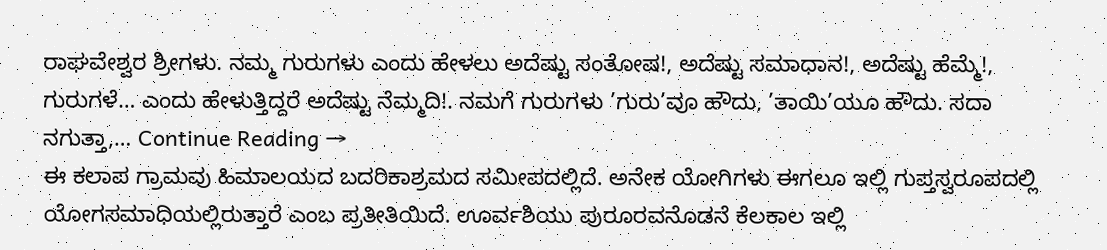ರಾಘವೇಶ್ವರ ಶ್ರೀಗಳು. ನಮ್ಮ ಗುರುಗಳು ಎಂದು ಹೇಳಲು ಅದೆಷ್ಟು ಸಂತೋಷ!, ಅದೆಷ್ಟು ಸಮಾಧಾನ!, ಅದೆಷ್ಟು ಹೆಮ್ಮೆ!, ಗುರುಗಳೆ… ಎಂದು ಹೇಳುತ್ತಿದ್ದರೆ ಅದೆಷ್ಟು ನೆಮ್ಮದಿ!. ನಮಗೆ ಗುರುಗಳು ’ಗುರು’ವೂ ಹೌದು, ’ತಾಯಿ’ಯೂ ಹೌದು. ಸದಾ ನಗುತ್ತಾ,… Continue Reading →
ಈ ಕಲಾಪ ಗ್ರಾಮವು ಹಿಮಾಲಯದ ಬದರಿಕಾಶ್ರಮದ ಸಮೀಪದಲ್ಲಿದೆ. ಅನೇಕ ಯೋಗಿಗಳು ಈಗಲೂ ಇಲ್ಲಿ ಗುಪ್ತಸ್ವರೂಪದಲ್ಲಿ ಯೋಗಸಮಾಧಿಯಲ್ಲಿರುತ್ತಾರೆ ಎಂಬ ಪ್ರತೀತಿಯಿದೆ. ಊರ್ವಶಿಯು ಪುರೂರವನೊಡನೆ ಕೆಲಕಾಲ ಇಲ್ಲಿ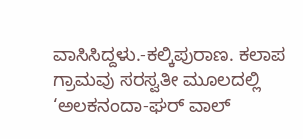ವಾಸಿಸಿದ್ದಳು.-ಕಲ್ಕಿಪುರಾಣ. ಕಲಾಪ ಗ್ರಾಮವು ಸರಸ್ವತೀ ಮೂಲದಲ್ಲಿ ‘ಅಲಕನಂದಾ-ಘರ್ ವಾಲ್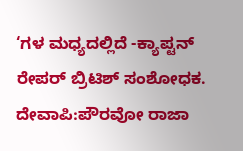‘ಗಳ ಮಧ್ಯದಲ್ಲಿದೆ -ಕ್ಯಾಪ್ಟನ್ ರೇಪರ್ ಬ್ರಿಟಿಶ್ ಸಂಶೋಧಕ. ದೇವಾಪಿ:ಪೌರವೋ ರಾಜಾ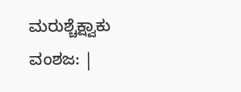ಮರುಶ್ಚೆಕ್ಷ್ವಾಕು ವಂಶಜ: |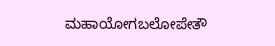ಮಹಾಯೋಗಬಲೋಪೇತೌ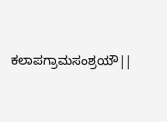ಕಲಾಪಗ್ರಾಮಸಂಶ್ರಯೌ||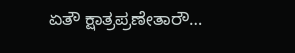ಏತೌ ಕ್ಷಾತ್ರಪ್ರಣೇತಾರೌ…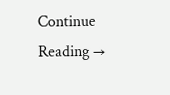Continue Reading →